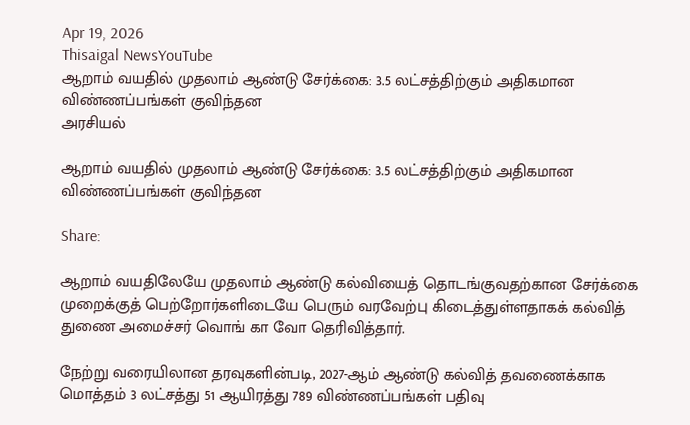Apr 19, 2026
Thisaigal NewsYouTube
ஆறாம் வயதில் முதலாம் ஆண்டு சேர்க்கை: 3.5 லட்சத்திற்கும் அதிகமான விண்ணப்பங்கள் குவிந்தன
அரசியல்

ஆறாம் வயதில் முதலாம் ஆண்டு சேர்க்கை: 3.5 லட்சத்திற்கும் அதிகமான விண்ணப்பங்கள் குவிந்தன

Share:

ஆறாம் வயதிலேயே முதலாம் ஆண்டு கல்வியைத் தொடங்குவதற்கான சேர்க்கை முறைக்குத் பெற்றோர்களிடையே பெரும் வரவேற்பு கிடைத்துள்ளதாகக் கல்வித் துணை அமைச்சர் வொங் கா வோ தெரிவித்தார்.

நேற்று வரையிலான தரவுகளின்படி, 2027-ஆம் ஆண்டு கல்வித் தவணைக்காக மொத்தம் 3 லட்சத்து 51 ஆயிரத்து 789 விண்ணப்பங்கள் பதிவு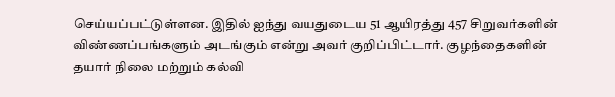செய்யப்பட்டுள்ளன. இதில் ஐந்து வயதுடைய 51 ஆயிரத்து 457 சிறுவர்களின் விண்ணப்பங்களும் அடங்கும் என்று அவர் குறிப்பிட்டார். குழந்தைகளின் தயார் நிலை மற்றும் கல்வி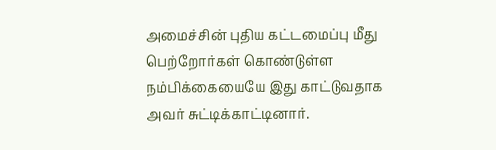அமைச்சின் புதிய கட்டமைப்பு மீது பெற்றோர்கள் கொண்டுள்ள நம்பிக்கையையே இது காட்டுவதாக அவர் சுட்டிக்காட்டினார்.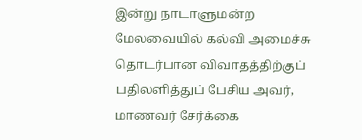இன்று நாடாளுமன்ற மேலவையில் கல்வி அமைச்சு தொடர்பான விவாதத்திற்குப் பதிலளித்துப் பேசிய அவர், மாணவர் சேர்க்கை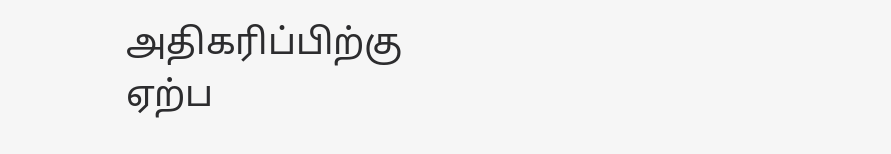அதிகரிப்பிற்கு ஏற்ப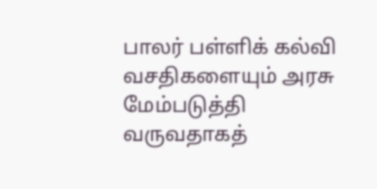பாலர் பள்ளிக் கல்வி வசதிகளையும் அரசு மேம்படுத்தி வருவதாகத்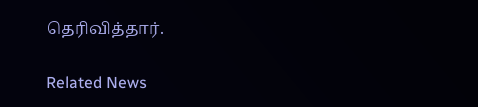தெரிவித்தார்.

Related News